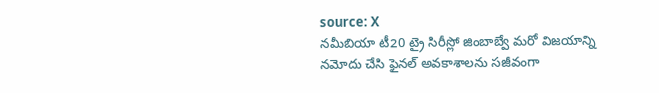source: X
నమీబియా టీ20 ట్రై సిరీస్లో జింబాబ్వే మరో విజయాన్ని నమోదు చేసి ఫైనల్ అవకాశాలను సజీవంగా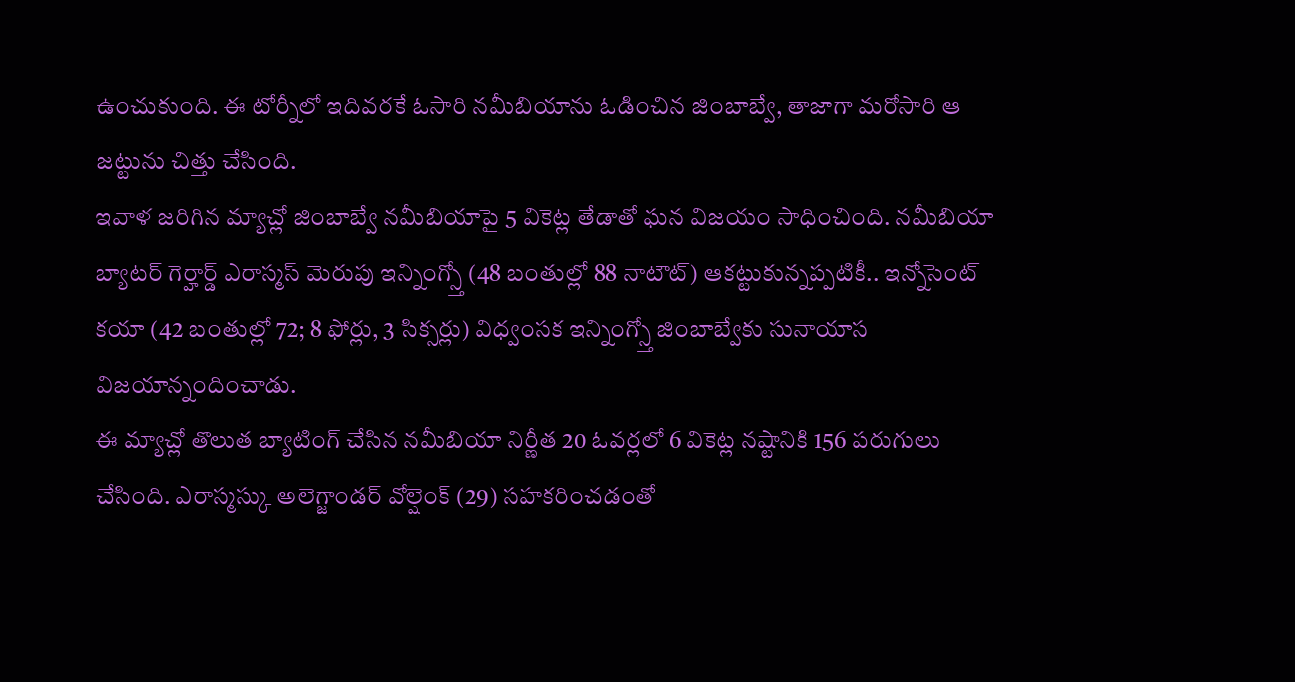ఉంచుకుంది. ఈ టోర్నీలో ఇదివరకే ఓసారి నమీబియాను ఓడించిన జింబాబ్వే, తాజాగా మరోసారి ఆ జట్టును చిత్తు చేసింది.
ఇవాళ జరిగిన మ్యాచ్లో జింబాబ్వే నమీబియాపై 5 వికెట్ల తేడాతో ఘన విజయం సాధించింది. నమీబియా బ్యాటర్ గెర్హార్డ్ ఎరాస్మస్ మెరుపు ఇన్నింగ్స్తో (48 బంతుల్లో 88 నాటౌట్) ఆకట్టుకున్నప్పటికీ.. ఇన్నోసెంట్ కయా (42 బంతుల్లో 72; 8 ఫోర్లు, 3 సిక్సర్లు) విధ్వంసక ఇన్నింగ్స్తో జింబాబ్వేకు సునాయాస విజయాన్నందించాడు.
ఈ మ్యాచ్లో తొలుత బ్యాటింగ్ చేసిన నమీబియా నిర్ణీత 20 ఓవర్లలో 6 వికెట్ల నష్టానికి 156 పరుగులు చేసింది. ఎరాస్మస్కు అలెగ్జాండర్ వోల్షెంక్ (29) సహకరించడంతో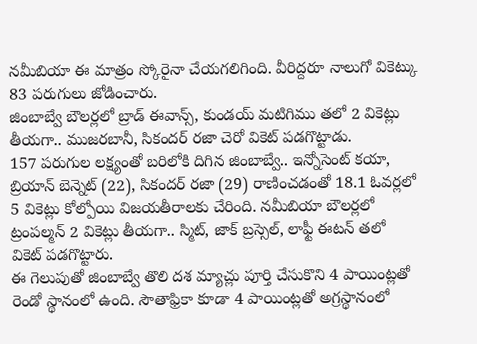నమీబియా ఈ మాత్రం స్కోరైనా చేయగలిగింది. వీరిద్దరూ నాలుగో వికెట్కు 83 పరుగులు జోడించారు.
జింబాబ్వే బౌలర్లలో బ్రాడ్ ఈవాన్స్, కుండయ్ మటిగిము తలో 2 వికెట్లు తీయగా.. ముజరబానీ, సికందర్ రజా చెరో వికెట్ పడగొట్టాడు.
157 పరుగుల లక్ష్యంతో బరిలోకి దిగిన జింబాబ్వే.. ఇన్నోసెంట్ కయా, బ్రియాన్ బెన్నెట్ (22), సికందర్ రజా (29) రాణించడంతో 18.1 ఓవర్లలో 5 వికెట్లు కోల్పోయి విజయతీరాలకు చేరింది. నమీబియా బౌలర్లలో ట్రంపల్మన్ 2 వికెట్లు తీయగా.. స్మిట్, జాక్ బ్రస్సెల్, లాఫ్టీ ఈటన్ తలో వికెట్ పడగొట్టారు.
ఈ గెలుపుతో జింబాబ్వే తొలి దశ మ్యాచ్లు పూర్తి చేసుకొని 4 పాయింట్లతో రెండో స్థానంలో ఉంది. సౌతాఫ్రికా కూడా 4 పాయింట్లతో అగ్రస్థానంలో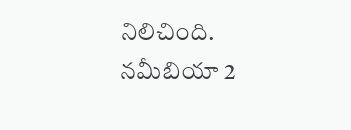నిలిచింది. నమీబియా 2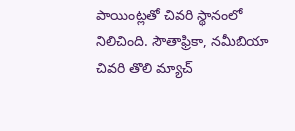పాయింట్లతో చివరి స్థానంలో నిలిచింది. సౌతాఫ్రికా, నమీబియా చివరి తొలి మ్యాచ్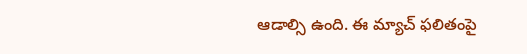ఆడాల్సి ఉంది. ఈ మ్యాచ్ ఫలితంపై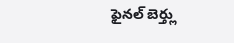ఫైనల్ బెర్త్లు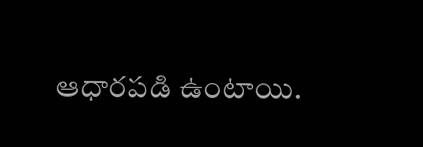ఆధారపడి ఉంటాయి.